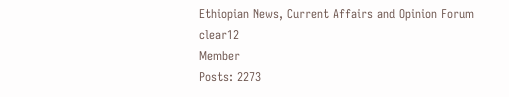Ethiopian News, Current Affairs and Opinion Forum
clear12
Member
Posts: 2273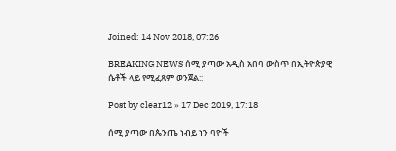Joined: 14 Nov 2018, 07:26

BREAKING NEWS ሰሚ ያጣው አዲስ አበባ ውስጥ በኢትዮጵያዊ ሴቶች ላይ የሚፈጸም ወንጀል::

Post by clear12 » 17 Dec 2019, 17:18

ሰሚ ያጣው በጴንጤ ነብይ ነን ባዮች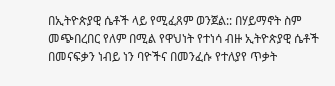በኢትዮጵያዊ ሴቶች ላይ የሚፈጸም ወንጀል:: በሃይማኖት ስም መጭበረበር የለም በሚል የዋህነት የተነሳ ብዙ ኢትዮጵያዊ ሴቶች በመናፍቃን ነብይ ነን ባዮችና በመንፈሱ የተለያየ ጥቃት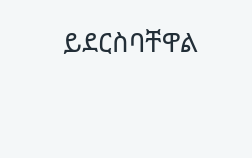ይደርስባቸዋል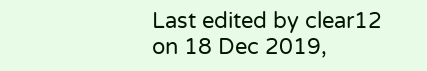Last edited by clear12 on 18 Dec 2019,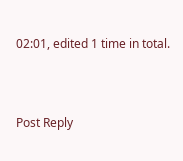02:01, edited 1 time in total.



Post Reply